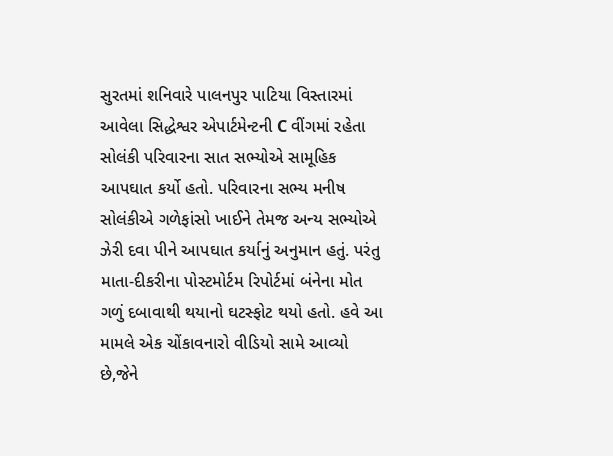સુરતમાં શનિવારે પાલનપુર પાટિયા વિસ્તારમાં આવેલા સિદ્ધેશ્વર એપાર્ટમેન્ટની C વીંગમાં રહેતા સોલંકી પરિવારના સાત સભ્યોએ સામૂહિક આપઘાત કર્યો હતો. પરિવારના સભ્ય મનીષ સોલંકીએ ગળેફાંસો ખાઈને તેમજ અન્ય સભ્યોએ ઝેરી દવા પીને આપઘાત કર્યાનું અનુમાન હતું. પરંતુ માતા-દીકરીના પોસ્ટમોર્ટમ રિપોર્ટમાં બંનેના મોત ગળું દબાવાથી થયાનો ઘટસ્ફોટ થયો હતો. હવે આ મામલે એક ચોંકાવનારો વીડિયો સામે આવ્યો છે,જેને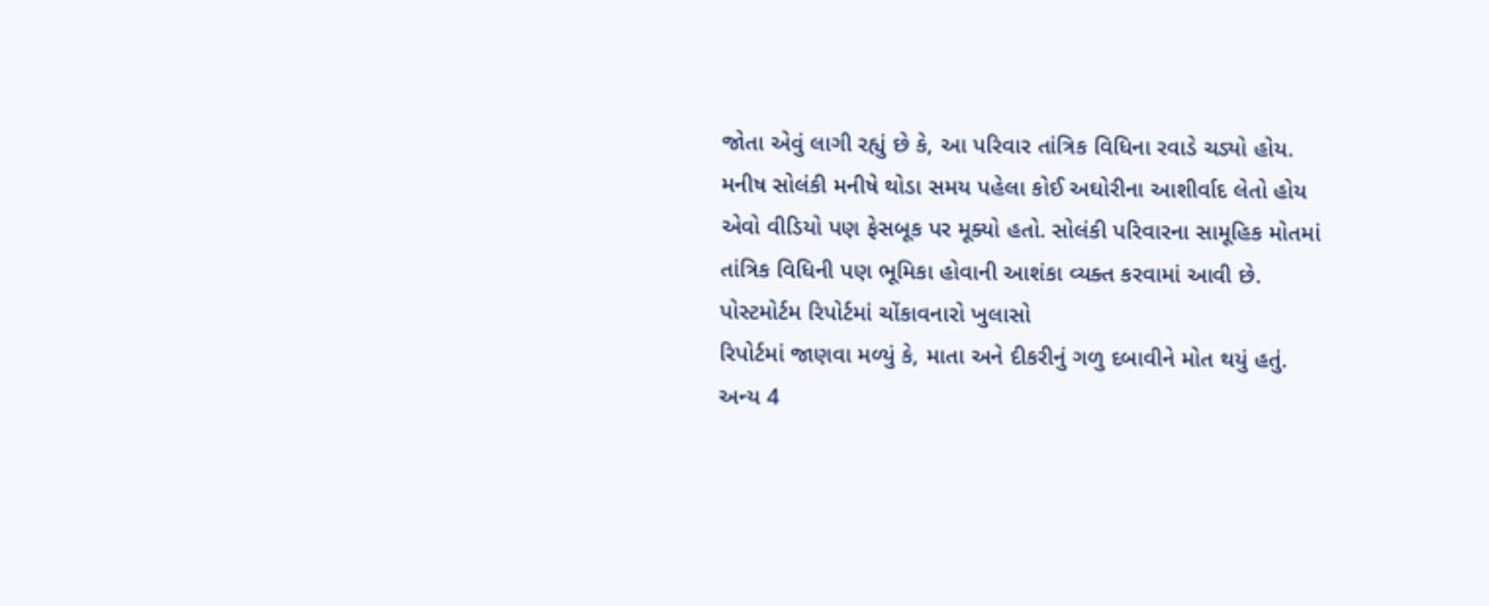જોતા એવું લાગી રહ્યું છે કે, આ પરિવાર તાંત્રિક વિધિના રવાડે ચડ્યો હોય.
મનીષ સોલંકી મનીષે થોડા સમય પહેલા કોઈ અઘોરીના આશીર્વાદ લેતો હોય એવો વીડિયો પણ ફેસબૂક પર મૂક્યો હતો. સોલંકી પરિવારના સામૂહિક મોતમાં તાંત્રિક વિધિની પણ ભૂમિકા હોવાની આશંકા વ્યક્ત કરવામાં આવી છે.
પોસ્ટમોર્ટમ રિપોર્ટમાં ચોંકાવનારો ખુલાસો
રિપોર્ટમાં જાણવા મળ્યું કે, માતા અને દીકરીનું ગળુ દબાવીને મોત થયું હતું. અન્ય 4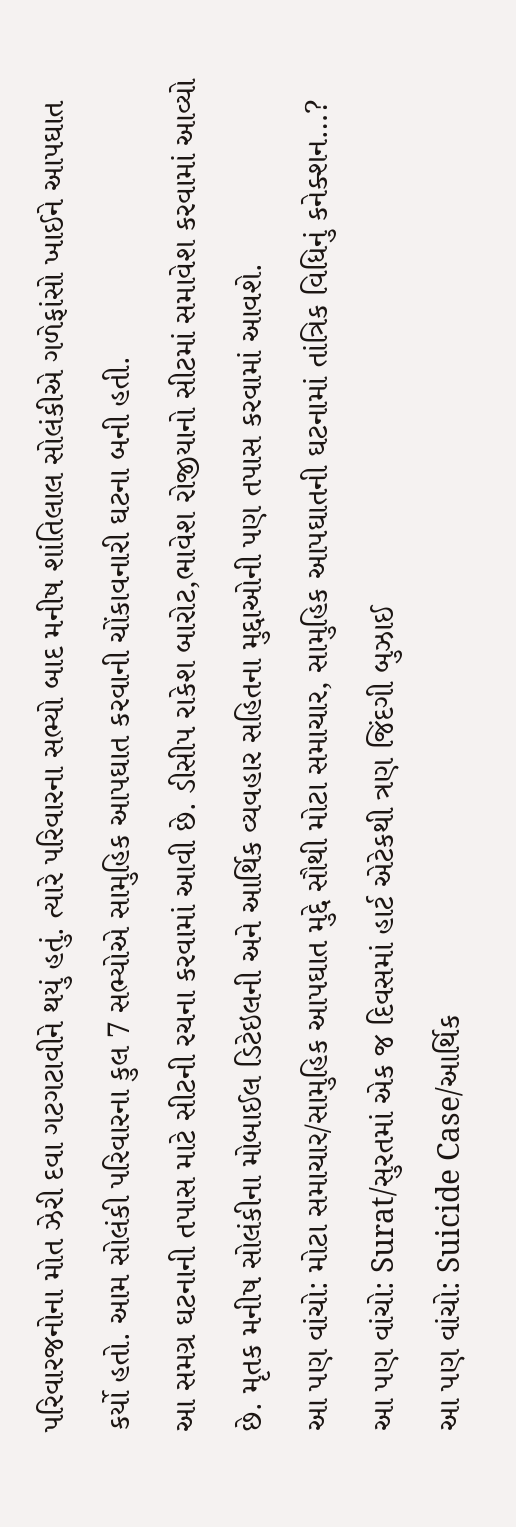પરિવારજનોના મોત ઝેરી દવા ગટગટાવીને થયું હતું. ત્યારે પરિવારના સભ્યો બાદ મનીષ શાંતિલાલ સોલંકીએ ગળેફાંસો ખાઈને આપઘાત કર્યો હતો. આમ સોલંકી પરિવારના કુલ 7 સભ્યોએ સામુહિક આપઘાત કરવાની ચોંકાવનારી ઘટના બની હતી.
આ સમગ્ર ઘટનાની તપાસ માટે સીટની રચના કરવામાં આવી છે. ડીસીપ રાકેશ બારોટ,ભાવેશ રોજીયાનો સીટમાં સમાવેશ કરવામાં આવ્યો છે. મૃતક મનીષ સોલંકીના મોબાઈલ ડિટેઇલની અને આર્થિક વ્યવહાર સહિતના મુદ્દાઓની પણ તપાસ કરવામાં આવશે.
આ પણ વાંચો: મોટા સમાચાર/સામુહિક આપઘાત મુદ્દે સૌથી મોટા સમાચાર, સામુહિક આપઘાતની ઘટનામાં તાંત્રિક વિધિનું કનેક્શન…?
આ પણ વાંચો: Surat/સુરતમાં એક જ દિવસમાં હાર્ટ એટેકથી ત્રણ જિંદગી બુઝાઈ
આ પણ વાંચો: Suicide Case/આર્થિક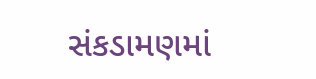સંકડામણમાં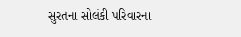સુરતના સોલંકી પરિવારના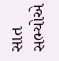સાત સભ્યોએ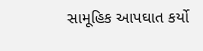સામૂહિક આપઘાત કર્યો